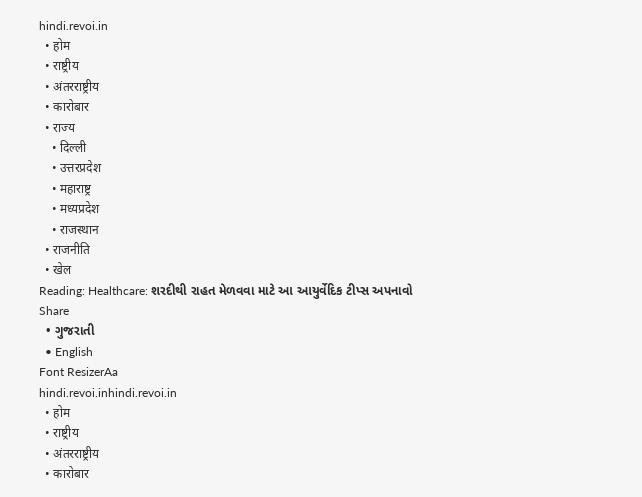hindi.revoi.in
  • होम
  • राष्ट्रीय
  • अंतरराष्ट्रीय
  • कारोबार
  • राज्य
    • दिल्ली
    • उत्तरप्रदेश
    • महाराष्ट्र
    • मध्यप्रदेश
    • राजस्थान
  • राजनीति
  • खेल
Reading: Healthcare: શરદીથી રાહત મેળવવા માટે આ આયુર્વેદિક ટીપ્સ અપનાવો
Share
  • ગુજરાતી
  • English
Font ResizerAa
hindi.revoi.inhindi.revoi.in
  • होम
  • राष्ट्रीय
  • अंतरराष्ट्रीय
  • कारोबार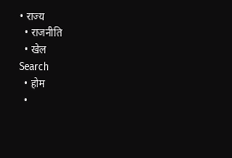• राज्य
  • राजनीति
  • खेल
Search
  • होम
  •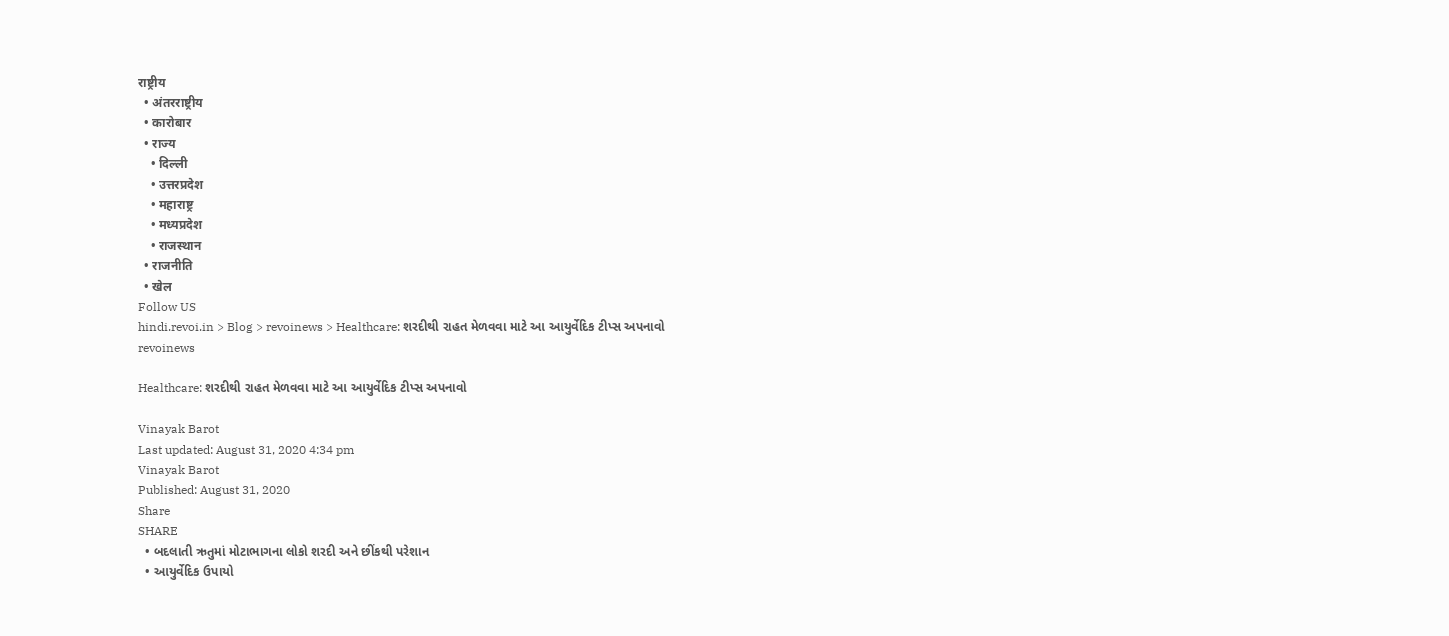राष्ट्रीय
  • अंतरराष्ट्रीय
  • कारोबार
  • राज्य
    • दिल्ली
    • उत्तरप्रदेश
    • महाराष्ट्र
    • मध्यप्रदेश
    • राजस्थान
  • राजनीति
  • खेल
Follow US
hindi.revoi.in > Blog > revoinews > Healthcare: શરદીથી રાહત મેળવવા માટે આ આયુર્વેદિક ટીપ્સ અપનાવો
revoinews

Healthcare: શરદીથી રાહત મેળવવા માટે આ આયુર્વેદિક ટીપ્સ અપનાવો

Vinayak Barot
Last updated: August 31, 2020 4:34 pm
Vinayak Barot
Published: August 31, 2020
Share
SHARE
  • બદલાતી ઋતુમાં મોટાભાગના લોકો શરદી અને છીંકથી પરેશાન
  • આયુર્વેદિક ઉપાયો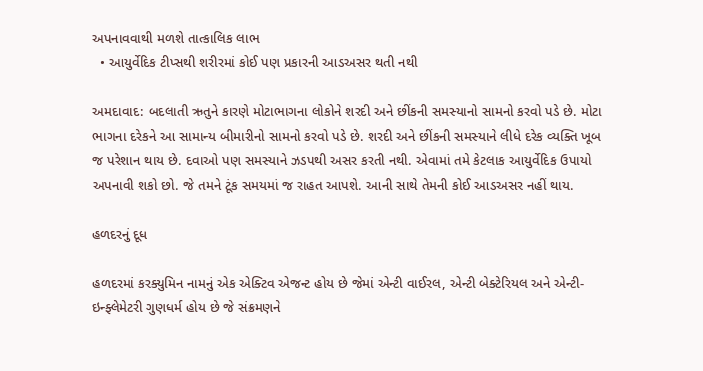અપનાવવાથી મળશે તાત્કાલિક લાભ
  • આયુર્વેદિક ટીપ્સથી શરીરમાં કોઈ પણ પ્રકારની આડઅસર થતી નથી

અમદાવાદ: બદલાતી ઋતુને કારણે મોટાભાગના લોકોને શરદી અને છીંકની સમસ્યાનો સામનો કરવો પડે છે. મોટા ભાગના દરેકને આ સામાન્ય બીમારીનો સામનો કરવો પડે છે. શરદી અને છીંકની સમસ્યાને લીધે દરેક વ્યક્તિ ખૂબ જ પરેશાન થાય છે. દવાઓ પણ સમસ્યાને ઝડપથી અસર કરતી નથી. એવામાં તમે કેટલાક આયુર્વેદિક ઉપાયો અપનાવી શકો છો. જે તમને ટૂંક સમયમાં જ રાહત આપશે. આની સાથે તેમની કોઈ આડઅસર નહીં થાય.

હળદરનું દૂધ

હળદરમાં કરક્યુમિન નામનું એક એક્ટિવ એજન્ટ હોય છે જેમાં એન્ટી વાઈરલ, એન્ટી બેક્ટેરિયલ અને એન્ટી-ઇન્ફ્લેમેટરી ગુણધર્મ હોય છે જે સંક્રમણને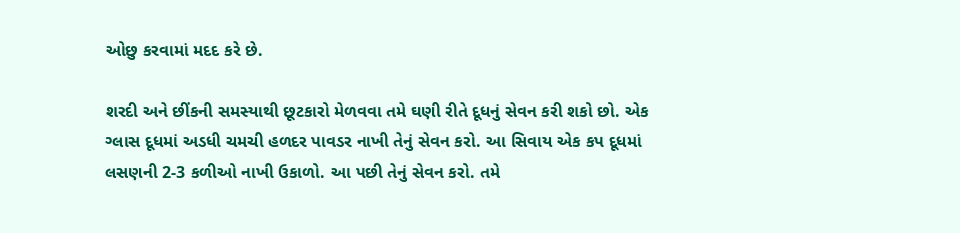ઓછુ કરવામાં મદદ કરે છે.

શરદી અને છીંકની સમસ્યાથી છૂટકારો મેળવવા તમે ઘણી રીતે દૂધનું સેવન કરી શકો છો. એક ગ્લાસ દૂધમાં અડધી ચમચી હળદર પાવડર નાખી તેનું સેવન કરો. આ સિવાય એક કપ દૂધમાં લસણની 2-3 કળીઓ નાખી ઉકાળો. આ પછી તેનું સેવન કરો. તમે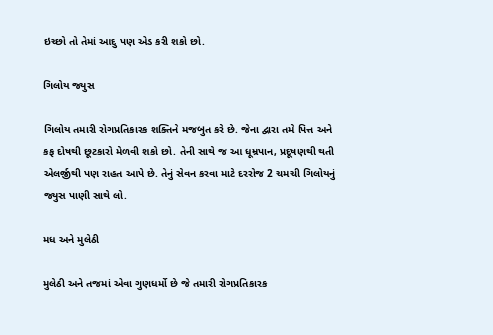ઇચ્છો તો તેમાં આદુ પણ એડ કરી શકો છો.

ગિલોય જ્યુસ

ગિલોય તમારી રોગપ્રતિકારક શક્તિને મજબુત કરે છે. જેના દ્વારા તમે પિત્ત અને કફ દોષથી છૂટકારો મેળવી શકો છો. તેની સાથે જ આ ધૂમ્રપાન, પ્રદૂષણથી થતી એલર્જીથી પણ રાહત આપે છે. તેનું સેવન કરવા માટે દરરોજ 2 ચમચી ગિલોયનું જ્યુસ પાણી સાથે લો.

મધ અને મુલેઠી

મુલેઠી અને તજમાં એવા ગુણધર્મો છે જે તમારી રોગપ્રતિકારક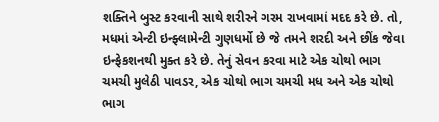શક્તિને બુસ્ટ કરવાની સાથે શરીરને ગરમ રાખવામાં મદદ કરે છે. તો, મધમાં એન્ટી ઇન્ફ્લામેન્ટી ગુણધર્મો છે જે તમને શરદી અને છીંક જેવા ઇન્ફેકશનથી મુક્ત કરે છે. તેનું સેવન કરવા માટે એક ચોથો ભાગ ચમચી મુલેઠી પાવડર, એક ચોથો ભાગ ચમચી મધ અને એક ચોથો ભાગ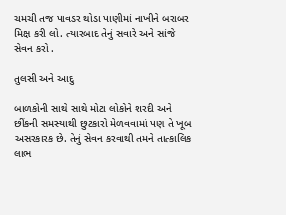ચમચી તજ પાવડર થોડા પાણીમાં નાખીને બરાબર મિક્ષ કરી લો. ત્યારબાદ તેનું સવારે અને સાંજે સેવન કરો .

તુલસી અને આદુ

બાળકોની સાથે સાથે મોટા લોકોને શરદી અને છીંકની સમસ્યાથી છુટકારો મેળવવામાં પણ તે ખૂબ અસરકારક છે. તેનું સેવન કરવાથી તમને તાત્કાલિક લાભ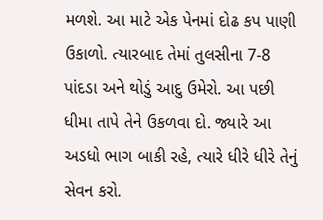મળશે. આ માટે એક પેનમાં દોઢ કપ પાણી ઉકાળો. ત્યારબાદ તેમાં તુલસીના 7-8 પાંદડા અને થોડું આદુ ઉમેરો. આ પછી ધીમા તાપે તેને ઉકળવા દો. જ્યારે આ અડધો ભાગ બાકી રહે, ત્યારે ધીરે ધીરે તેનું સેવન કરો.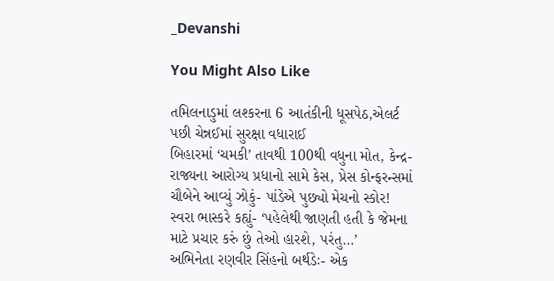_Devanshi

You Might Also Like

તમિલનાડુમાં લશ્કરના 6 આતંકીની ધૂસપેઠ,એલર્ટ પછી ચેન્નઈમાં સુરક્ષા વધારાઈ
બિહારમાં ‘ચમકી’ તાવથી 100થી વધુના મોત, કેન્દ્ર-રાજ્યના આરોગ્ય પ્રધાનો સામે કેસ, પ્રેસ કોન્ફરન્સમાં ચૌબેને આવ્યું ઝોકું- પાંડેએ પુછ્યો મેચનો સ્કોર!
સ્વરા ભાસ્કરે કહ્યું- ‘પહેલેથી જાણતી હતી કે જેમના માટે પ્રચાર કરું છું તેઓ હારશે, પરંતુ…’
અભિનેતા રણવીર સિંહનો બર્થડેઃ- એક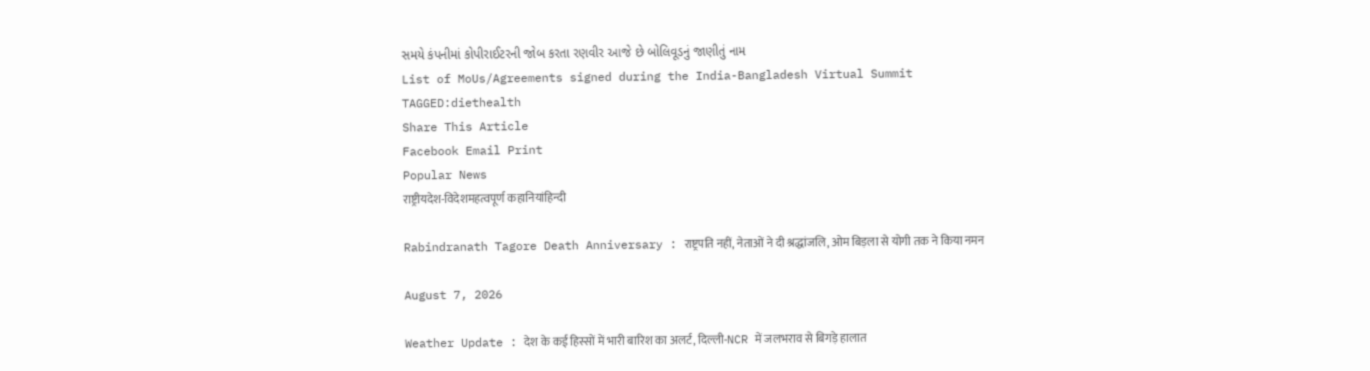સમયે કંપનીમાં કોપીરાઈટરની જોબ કરતા રણવીર આજે છે બોલિવૂડનું જાણીતું નામ
List of MoUs/Agreements signed during the India-Bangladesh Virtual Summit
TAGGED:diethealth
Share This Article
Facebook Email Print
Popular News
राष्ट्रीयदेश-विदेशमहत्वपूर्ण कहानियांहिन्दी

Rabindranath Tagore Death Anniversary : राष्ट्रपति नहीं, नेताओं ने दी श्रद्धांजलि, ओम बिड़ला से योगी तक ने किया नमन

August 7, 2026

Weather Update : देश के कई हिस्सों में भारी बारिश का अलर्ट, दिल्ली-NCR में जलभराव से बिगड़े हालात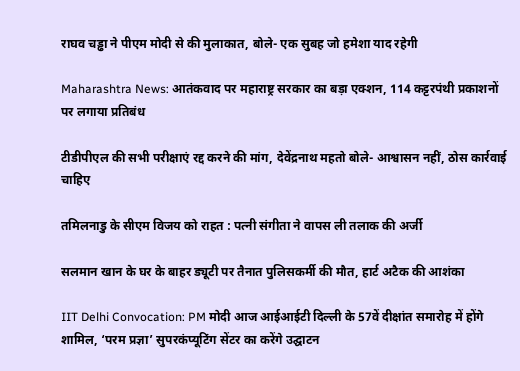राघव चड्ढा ने पीएम मोदी से की मुलाकात, बोले- एक सुबह जो हमेशा याद रहेगी

Maharashtra News: आतंकवाद पर महाराष्ट्र सरकार का बड़ा एक्शन, 114 कट्टरपंथी प्रकाशनों पर लगाया प्रतिबंध

टीडीपीएल की सभी परीक्षाएं रद्द करने की मांग, देवेंद्रनाथ महतो बोले- आश्वासन नहीं, ठोस कार्रवाई चाहिए

तमिलनाडु के सीएम विजय को राहत : पत्नी संगीता ने वापस ली तलाक की अर्जी

सलमान खान के घर के बाहर ड्यूटी पर तैनात पुलिसकर्मी की मौत, हार्ट अटैक की आशंका

IIT Delhi Convocation: PM मोदी आज आईआईटी दिल्ली के 57वें दीक्षांत समारोह में होंगे शामिल, ‘परम प्रज्ञा’ सुपरकंप्यूटिंग सेंटर का करेंगे उद्घाटन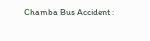Chamba Bus Accident :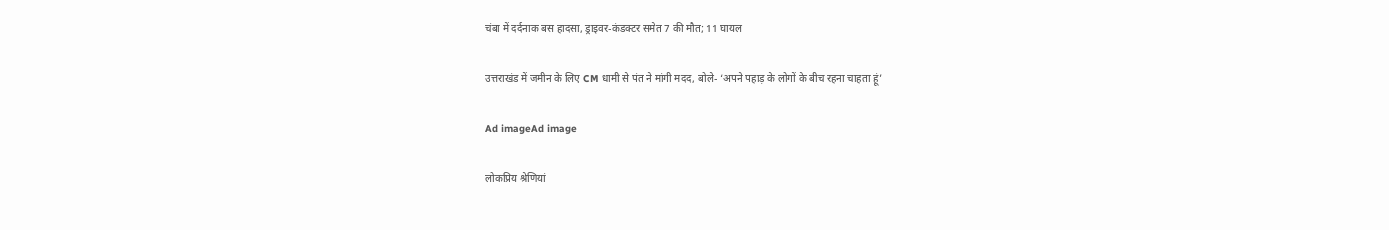चंबा में दर्दनाक बस हादसा, ड्राइवर-कंडक्टर समेत 7 की मौत; 11 घायल

उत्तराखंड में जमीन के लिए CM धामी से पंत ने मांगी मदद, बोले- ‘अपने पहाड़ के लोगों के बीच रहना चाहता हूं’

Ad imageAd image

लोकप्रिय श्रेणियां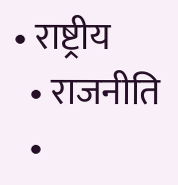• राष्ट्रीय
  • राजनीति
  •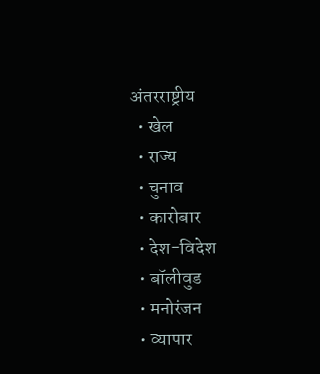अंतरराष्ट्रीय
  • खेल
  • राज्य
  • चुनाव
  • कारोबार
  • देश-विदेश
  • बॉलीवुड
  • मनोरंजन
  • व्यापार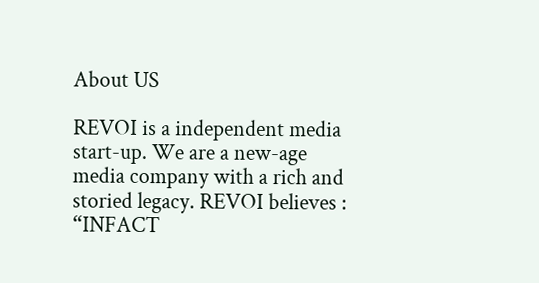About US

REVOI is a independent media start-up. We are a new-age media company with a rich and storied legacy. REVOI believes : “INFACT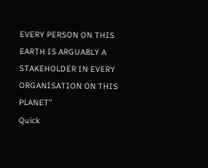EVERY PERSON ON THIS EARTH IS ARGUABLY A STAKEHOLDER IN EVERY ORGANISATION ON THIS PLANET”
Quick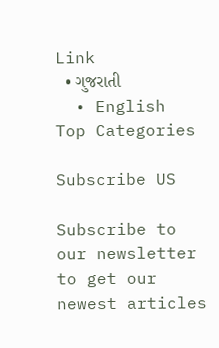Link
  • ગુજરાતી
  • English
Top Categories

Subscribe US

Subscribe to our newsletter to get our newest articles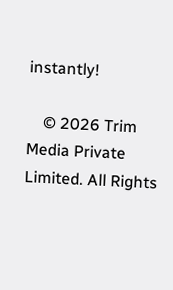instantly!

    © 2026 Trim Media Private Limited. All Rights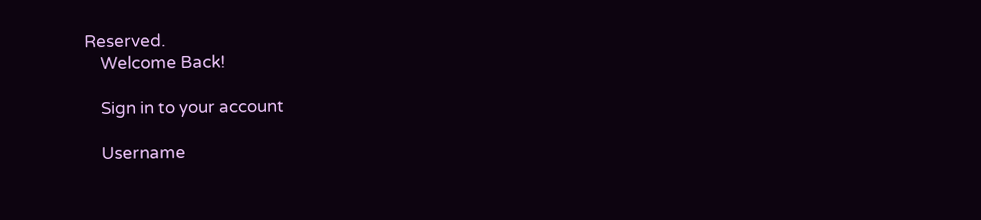Reserved.
    Welcome Back!

    Sign in to your account

    Username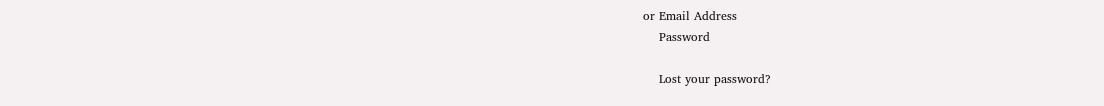or Email Address
    Password

    Lost your password?